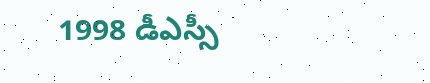1998 డీఎస్సీ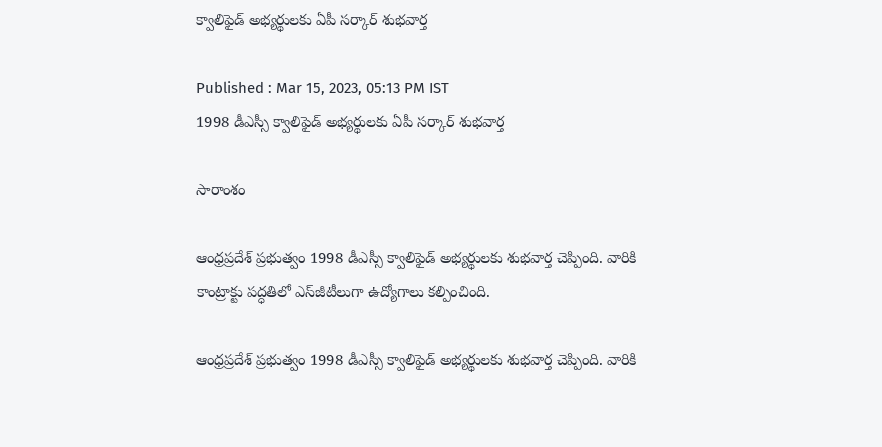క్వాలిఫైడ్ అభ్యర్థులకు ఏపీ సర్కార్ శుభవార్త

Published : Mar 15, 2023, 05:13 PM IST
1998 డీఎస్సీ క్వాలిఫైడ్ అభ్యర్థులకు ఏపీ సర్కార్ శుభవార్త

సారాంశం

ఆంధ్రప్రదేశ్ ప్రభుత్వం 1998 డీఎస్సీ క్వాలిఫైడ్ అభ్యర్థులకు శుభవార్త చెప్పింది. వారికి కాంట్రాక్టు పద్ధతిలో ఎస్‌జీటీలుగా ఉద్యోగాలు కల్పించింది.

ఆంధ్రప్రదేశ్ ప్రభుత్వం 1998 డీఎస్సీ క్వాలిఫైడ్ అభ్యర్థులకు శుభవార్త చెప్పింది. వారికి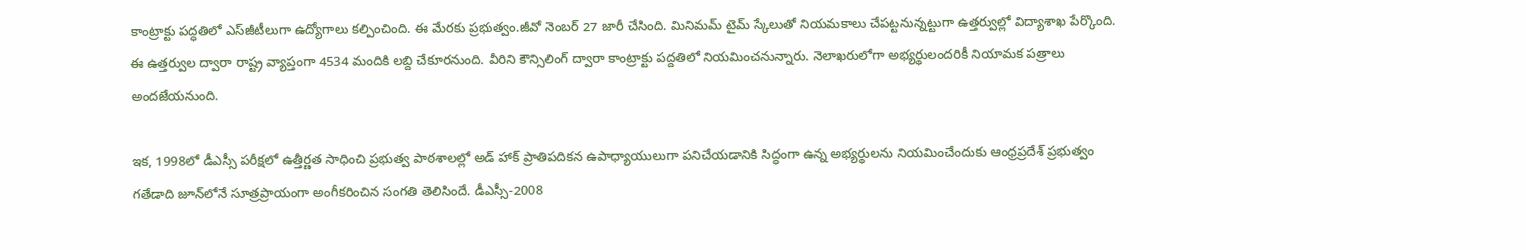కాంట్రాక్టు పద్ధతిలో ఎస్‌జీటీలుగా ఉద్యోగాలు కల్పించింది. ఈ మేరకు ప్రభుత్వం.జీవో నెంబర్ 27 జారీ చేసింది. మినిమమ్ టైమ్ స్కేలుతో నియమకాలు చేపట్టనున్నట్టుగా ఉత్తర్వుల్లో విద్యాశాఖ పేర్కొంది. ఈ ఉత్తర్వుల ద్వారా రాష్ట్ర వ్యాప్తంగా 4534 మందికి లబ్ది చేకూరనుంది. వీరిని కౌన్సిలింగ్ ద్వారా కాంట్రాక్టు పద్దతిలో నియమించనున్నారు. నెలాఖరులోగా అభ్యర్థులందరికీ నియామక పత్రాలు అందజేయనుంది.

ఇక, 1998లో డీఎస్సీ పరీక్షలో ఉత్తీర్ణత సాధించి ప్రభుత్వ పాఠశాలల్లో అడ్ హాక్ ప్రాతిపదికన ఉపాధ్యాయులుగా పనిచేయడానికి సిద్ధంగా ఉన్న అభ్యర్థులను నియమించేందుకు ఆంధ్రప్రదేశ్ ప్రభుత్వం గతేడాది జూన్‌లోనే సూత్రప్రాయంగా అంగీకరించిన సంగతి తెలిసిందే. డీఎస్సీ-2008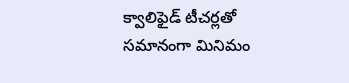క్వాలిఫైడ్ టీచర్లతో సమానంగా మినిమం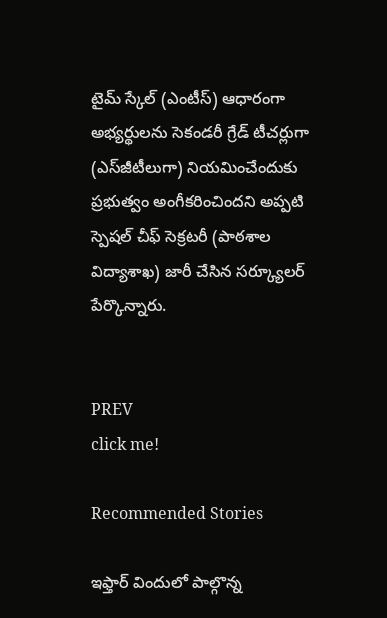టైమ్ స్కేల్ (ఎంటీస్) ఆధారంగా అభ్యర్థులను సెకండరీ గ్రేడ్ టీచర్లుగా (ఎస్‌జీటీలుగా) నియమించేందుకు ప్రభుత్వం అంగీకరించిందని అప్పటి స్పెషల్ చీఫ్ సెక్రటరీ (పాఠశాల విద్యాశాఖ) జారీ చేసిన సర్క్యూలర్ పేర్కొన్నారు.


PREV
click me!

Recommended Stories

ఇఫ్తార్ విందులో పాల్గొన్న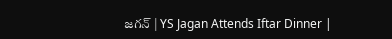జగన్ | YS Jagan Attends Iftar Dinner |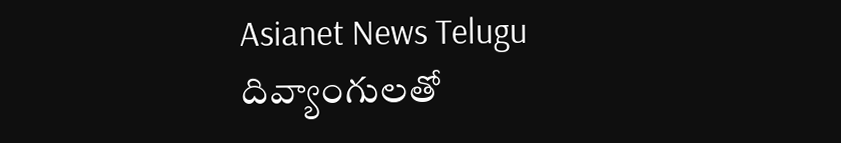Asianet News Telugu
దివ్యాంగులతో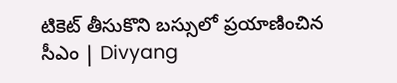టికెట్ తీసుకొని బస్సులో ప్రయాణించిన సీఎం | Divyang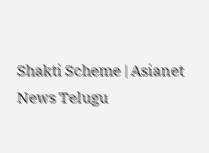Shakti Scheme | Asianet News Telugu